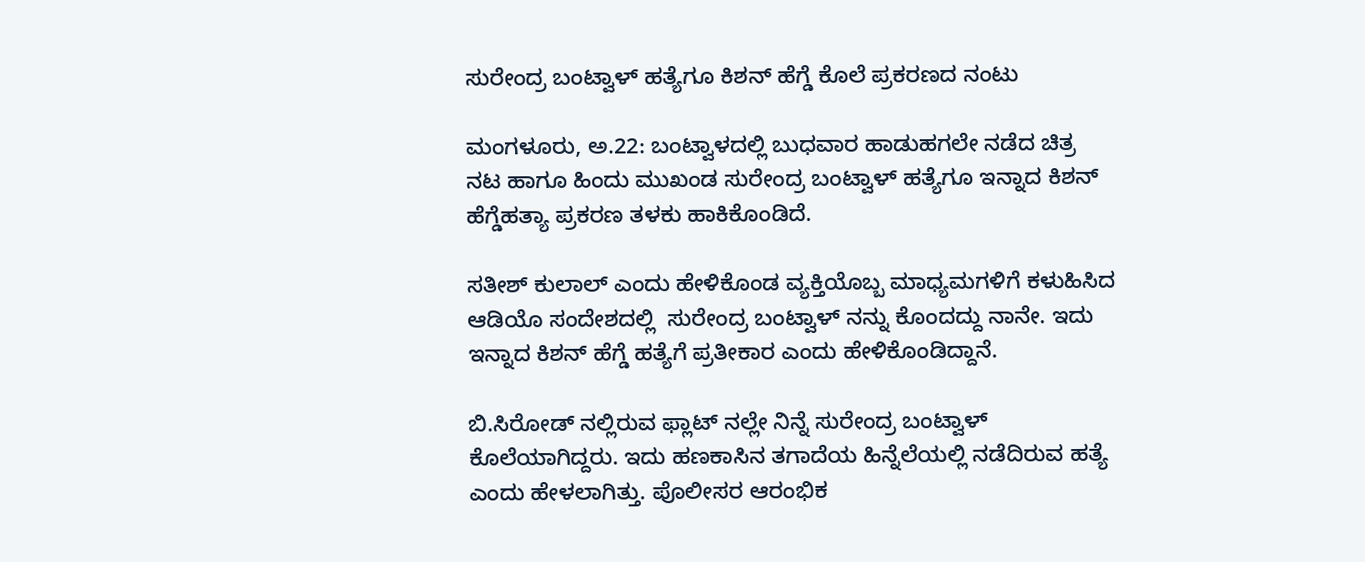ಸುರೇಂದ್ರ ಬಂಟ್ವಾಳ್‌ ಹತ್ಯೆಗೂ ಕಿಶನ್‌ ಹೆಗ್ಡೆ ಕೊಲೆ ಪ್ರಕರಣದ ನಂಟು

ಮಂಗಳೂರು, ಅ.22: ಬಂಟ್ವಾಳದಲ್ಲಿ ಬುಧವಾರ ಹಾಡುಹಗಲೇ ನಡೆದ ಚಿತ್ರ ನಟ ಹಾಗೂ ಹಿಂದು ಮುಖಂಡ ಸುರೇಂದ್ರ ಬಂಟ್ವಾಳ್‌ ಹತ್ಯೆಗೂ ಇನ್ನಾದ ಕಿಶನ್‌ ಹೆಗ್ಡೆಹತ್ಯಾ ಪ್ರಕರಣ ತಳಕು ಹಾಕಿಕೊಂಡಿದೆ.

ಸತೀಶ್‌ ಕುಲಾಲ್‌ ಎಂದು ಹೇಳಿಕೊಂಡ ವ್ಯಕ್ತಿಯೊಬ್ಬ ಮಾಧ್ಯಮಗಳಿಗೆ ಕಳುಹಿಸಿದ ಆಡಿಯೊ ಸಂದೇಶದಲ್ಲಿ  ಸುರೇಂದ್ರ ಬಂಟ್ವಾಳ್‌ ನನ್ನು ಕೊಂದದ್ದು ನಾನೇ. ಇದು ಇನ್ನಾದ ಕಿಶನ್‌ ಹೆಗ್ಡೆ ಹತ್ಯೆಗೆ ಪ್ರತೀಕಾರ ಎಂದು ಹೇಳಿಕೊಂಡಿದ್ದಾನೆ.

ಬಿ.ಸಿರೋಡ್‌ ನಲ್ಲಿರುವ ಫ್ಲಾಟ್‌ ನಲ್ಲೇ ನಿನ್ನೆ ಸುರೇಂದ್ರ ಬಂಟ್ವಾಳ್ ಕೊಲೆಯಾಗಿದ್ದರು. ಇದು ಹಣಕಾಸಿನ ತಗಾದೆಯ ಹಿನ್ನೆಲೆಯಲ್ಲಿ ನಡೆದಿರುವ ಹತ್ಯೆ ಎಂದು ಹೇಳಲಾಗಿತ್ತು. ಪೊಲೀಸರ ಆರಂಭಿಕ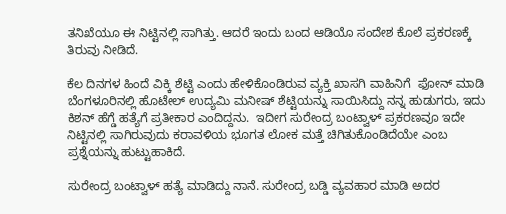ತನಿಖೆಯೂ ಈ ನಿಟ್ಟಿನಲ್ಲಿ ಸಾಗಿತ್ತು. ಆದರೆ ಇಂದು ಬಂದ ಆಡಿಯೊ ಸಂದೇಶ ಕೊಲೆ ಪ್ರಕರಣಕ್ಕೆ ತಿರುವು ನೀಡಿದೆ.

ಕೆಲ ದಿನಗಳ ಹಿಂದೆ ವಿಕ್ಕಿ ಶೆಟ್ಟಿ ಎಂದು ಹೇಳಿಕೊಂಡಿರುವ ವ್ಯಕ್ತಿ ಖಾಸಗಿ ವಾಹಿನಿಗೆ  ಫೋನ್‌ ಮಾಡಿ ಬೆಂಗಳೂರಿನಲ್ಲಿ ಹೊಟೇಲ್‌ ಉದ್ಯಮಿ ಮನೀಷ್‌ ಶೆಟ್ಟಿಯನ್ನು ಸಾಯಿಸಿದ್ದು ನನ್ನ ಹುಡುಗರು, ಇದು ಕಿಶನ್‌ ಹೆಗ್ಡೆ ಹತ್ಯೆಗೆ ಪ್ರತೀಕಾರ ಎಂದಿದ್ದನು.  ಇದೀಗ ಸುರೇಂದ್ರ ಬಂಟ್ವಾಳ್‌ ಪ್ರಕರಣವೂ ಇದೇ ನಿಟ್ಟಿನಲ್ಲಿ ಸಾಗಿರುವುದು ಕರಾವಳಿಯ ಭೂಗತ ಲೋಕ ಮತ್ತೆ ಚಿಗಿತುಕೊಂಡಿದೆಯೇ ಎಂಬ ಪ್ರಶ್ನೆಯನ್ನು ಹುಟ್ಟುಹಾಕಿದೆ.

ಸುರೇಂದ್ರ ಬಂಟ್ವಾಳ್‌ ಹತ್ಯೆ ಮಾಡಿದ್ದು ನಾನೆ. ಸುರೇಂದ್ರ ಬಡ್ಡಿ ವ್ಯವಹಾರ ಮಾಡಿ ಅದರ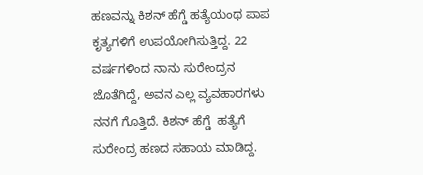ಹಣವನ್ನು ಕಿಶನ್‌ ಹೆಗ್ಡೆ ಹತ್ಯೆಯಂಥ ಪಾಪ ಕೃತ್ಯಗಳಿಗೆ ಉಪಯೋಗಿಸುತ್ತಿದ್ದ. 22 ವರ್ಷಗಳಿಂದ ನಾನು ಸುರೇಂದ್ರನ ಜೊತೆಗಿದ್ದೆ, ಅವನ ಎಲ್ಲ ವ್ಯವಹಾರಗಳು ನನಗೆ ಗೊತ್ತಿದೆ. ಕಿಶನ್‌ ಹೆಗ್ಡೆ  ಹತ್ಯೆಗೆ ಸುರೇಂದ್ರ ಹಣದ ಸಹಾಯ ಮಾಡಿದ್ದ.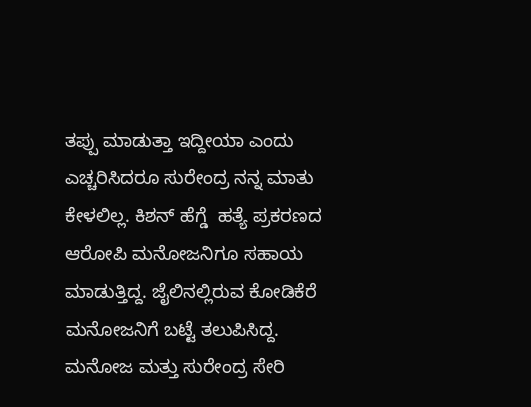ತಪ್ಪು ಮಾಡುತ್ತಾ ಇದ್ದೀಯಾ ಎಂದು ಎಚ್ಚರಿಸಿದರೂ ಸುರೇಂದ್ರ ನನ್ನ ಮಾತು ಕೇಳಲಿಲ್ಲ. ಕಿಶನ್‌ ಹೆಗ್ಡೆ  ಹತ್ಯೆ ಪ್ರಕರಣದ ಆರೋಪಿ ಮನೋಜನಿಗೂ ಸಹಾಯ ಮಾಡುತ್ತಿದ್ದ. ಜೈಲಿನಲ್ಲಿರುವ ಕೋಡಿಕೆರೆ ಮನೋಜನಿಗೆ ಬಟ್ಟೆ ತಲುಪಿಸಿದ್ದ.  ಮನೋಜ ಮತ್ತು ಸುರೇಂದ್ರ ಸೇರಿ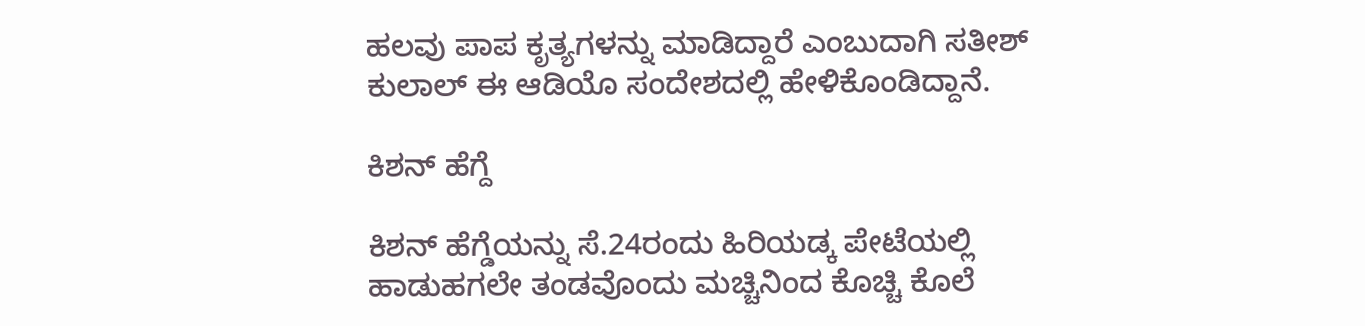ಹಲವು ಪಾಪ ಕೃತ್ಯಗಳನ್ನು ಮಾಡಿದ್ದಾರೆ ಎಂಬುದಾಗಿ ಸತೀಶ್‌ ಕುಲಾಲ್‌ ಈ ಆಡಿಯೊ ಸಂದೇಶದಲ್ಲಿ ಹೇಳಿಕೊಂಡಿದ್ದಾನೆ.

ಕಿಶನ್‌ ಹೆಗ್ದೆ

ಕಿಶನ್‌ ಹೆಗ್ಡೆಯನ್ನು ಸೆ.24ರಂದು ಹಿರಿಯಡ್ಕ ಪೇಟೆಯಲ್ಲಿ ಹಾಡುಹಗಲೇ ತಂಡವೊಂದು ಮಚ್ಚಿನಿಂದ ಕೊಚ್ಚಿ ಕೊಲೆ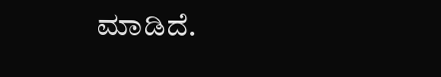ಮಾಡಿದೆ.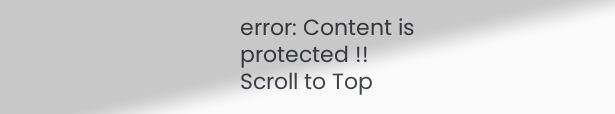error: Content is protected !!
Scroll to Top